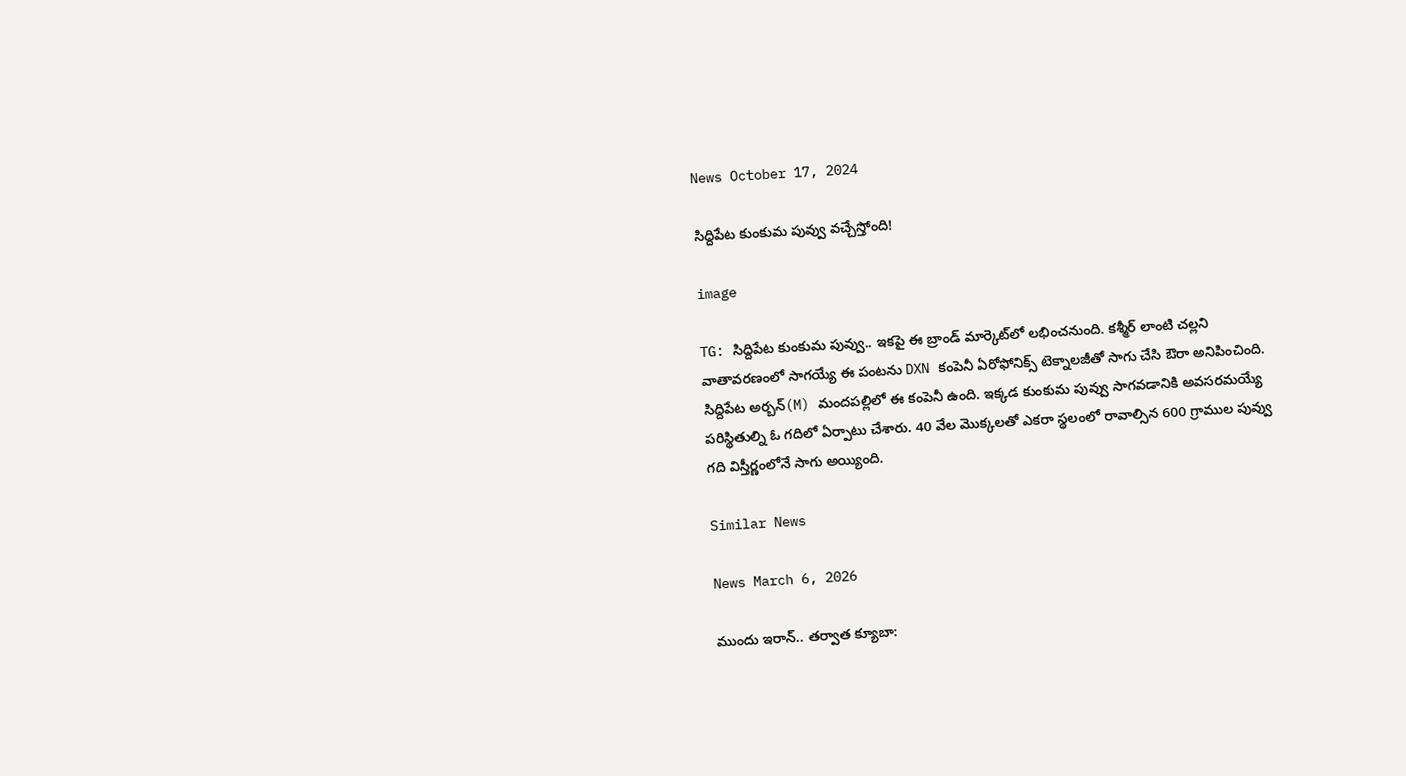News October 17, 2024

సిద్దిపేట కుంకుమ పువ్వు వచ్చేస్తోంది!

image

TG: సిద్దిపేట కుంకుమ పువ్వు.. ఇకపై ఈ బ్రాండ్ మార్కెట్‌లో లభించనుంది. కశ్మీర్ లాంటి చల్లని వాతావరణంలో సాగయ్యే ఈ పంటను DXN కంపెనీ ఏరోఫోనిక్స్ టెక్నాలజీతో సాగు చేసి ఔరా అనిపించింది. సిద్దిపేట అర్బన్(M) మందపల్లిలో ఈ కంపెనీ ఉంది. ఇక్కడ కుంకుమ పువ్వు సాగవడానికి అవసరమయ్యే పరిస్థితుల్ని ఓ గదిలో ఏర్పాటు చేశారు. 40 వేల మొక్కలతో ఎకరా స్థలంలో రావాల్సిన 600 గ్రాముల పువ్వు గది విస్తీర్ణంలోనే సాగు అయ్యింది.

Similar News

News March 6, 2026

ముందు ఇరాన్.. తర్వాత క్యూబా: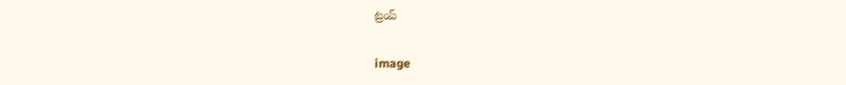ట్రంప్

image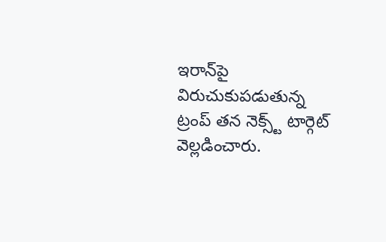ఇరాన్‌పై విరుచుకుపడుతున్న ట్రంప్ తన నెక్స్ట్ టార్గెట్ వెల్లడించారు.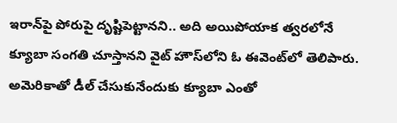ఇరాన్‌పై పోరుపై దృష్టిపెట్టానని.. అది అయిపోయాక త్వరలోనే క్యూబా సంగతి చూస్తానని వైట్ హౌస్‌లోని ఓ ఈవెంట్‌లో తెలిపారు. అమెరికాతో డీల్ చేసుకునేందుకు క్యూబా ఎంతో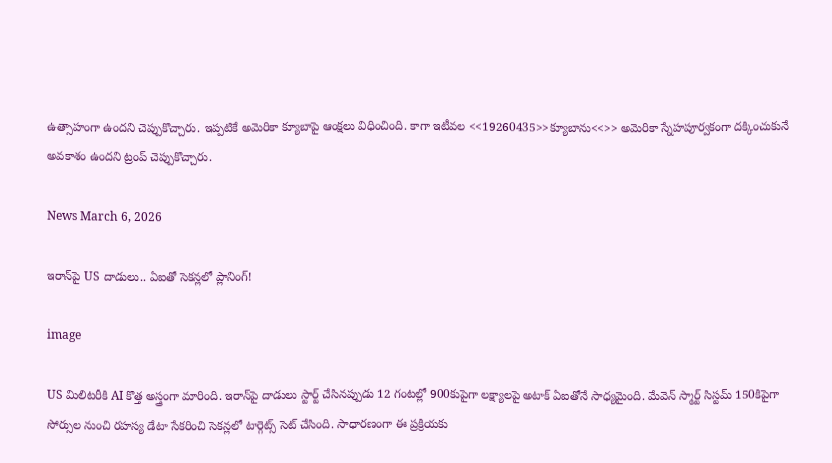ఉత్సాహంగా ఉందని చెప్పుకొచ్చారు. ఇప్పటికే అమెరికా క్యూబాపై ఆంక్షలు విధించింది. కాగా ఇటీవల <<19260435>>క్యూబాను<<>> అమెరికా స్నేహపూర్వకంగా దక్కించుకునే అవకాశం ఉందని ట్రంప్ చెప్పుకొచ్చారు.

News March 6, 2026

ఇరాన్‌పై US దాడులు.. ఏఐతో సెకన్లలో ప్లానింగ్!

image

US మిలిటరీకి AI కొత్త అస్త్రంగా మారింది. ఇరాన్‌పై దాడులు స్టార్ట్ చేసినప్పుడు 12 గంటల్లో 900కుపైగా లక్ష్యాలపై అటాక్ ఏఐతోనే సాధ్యమైంది. మేవెన్ స్మార్ట్ సిస్టమ్ 150కిపైగా సోర్సుల నుంచి రహస్య డేటా సేకరించి సెకన్లలో టార్గెట్స్ సెట్ చేసింది. సాధారణంగా ఈ ప్రక్రియకు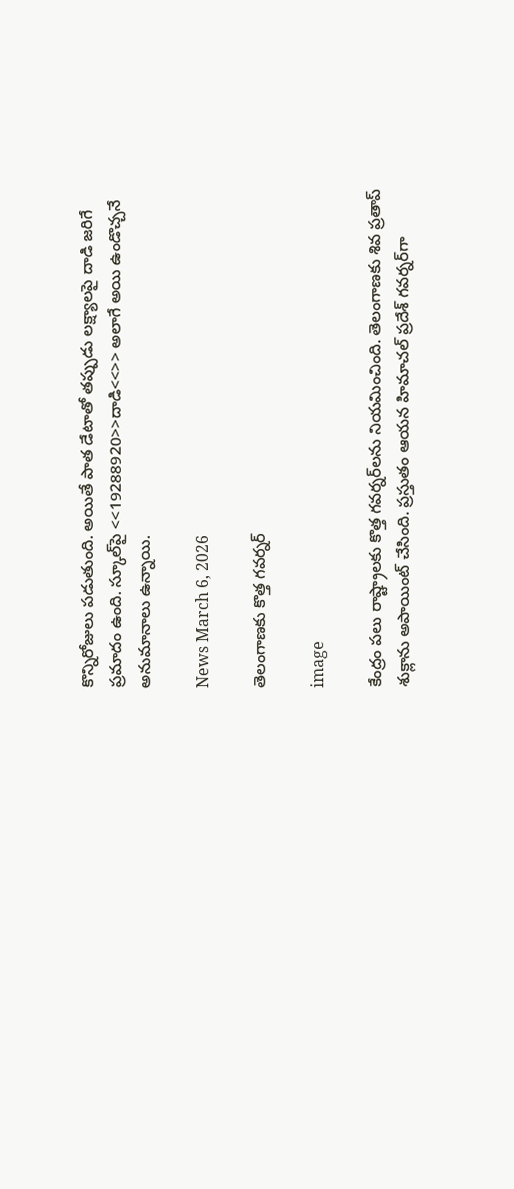కొన్నిరోజులు పడుతుంది. అయితే పాత డేటాతో తప్పుడు లక్ష్యాలపై దాడి జరిగే ప్రమాదం ఉంది. స్కూల్‌పై <<19288920>>దాడి<<>> అలాగే అయి ఉండొచ్చనే అనుమానాలు ఉన్నాయి.

News March 6, 2026

తెలంగాణకు కొత్త గవర్నర్

image

కేంద్రం పలు రాష్ట్రాలకు కొత్త గవర్నర్‌లను నియమించింది. తెలంగాణకు శివ ప్రతాప్ శుక్లాను అపాయింట్ చేసింది. ప్రస్తుతం ఆయన హిమాచల్ ప్రదేశ్ గవర్నర్‌గా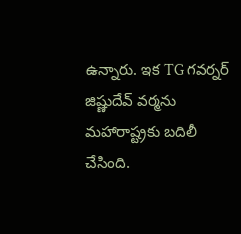ఉన్నారు. ఇక TG గవర్నర్ జిష్ణుదేవ్ వర్మను మహారాష్ట్రకు బదిలీ చేసింది.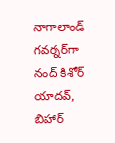నాగాలాండ్ గవర్నర్‌గా నంద్ కిశోర్ యాదవ్, బిహార్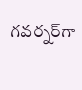గవర్నర్‌గా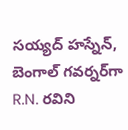సయ్యద్ హస్నేన్, బెంగాల్ గవర్నర్‌గా R.N. రవిని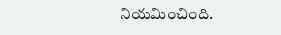నియమించింది.